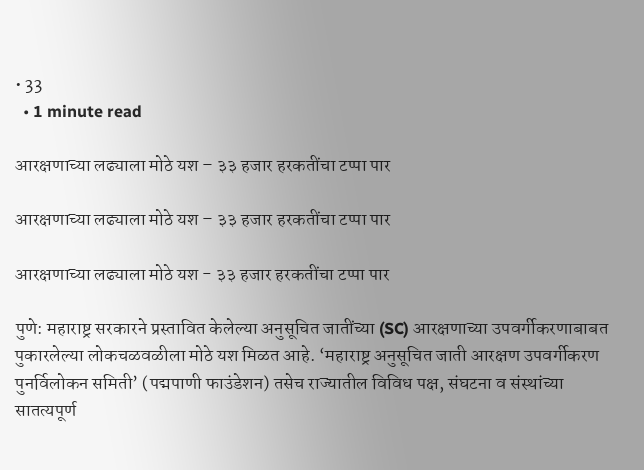• 33
  • 1 minute read

आरक्षणाच्या लढ्याला मोठे यश – ३३ हजार हरकतींचा टप्पा पार

आरक्षणाच्या लढ्याला मोठे यश – ३३ हजार हरकतींचा टप्पा पार

आरक्षणाच्या लढ्याला मोठे यश - ३३ हजार हरकतींचा टप्पा पार

पुणे: महाराष्ट्र सरकारने प्रस्तावित केलेल्या अनुसूचित जातींच्या (SC) आरक्षणाच्या उपवर्गीकरणाबाबत पुकारलेल्या लोकचळवळीला मोठे यश मिळत आहे. ‘महाराष्ट्र अनुसूचित जाती आरक्षण उपवर्गीकरण पुनर्विलोकन समिती’ (पद्मपाणी फाउंडेशन) तसेच राज्यातील विविध पक्ष, संघटना व संस्थांच्या सातत्यपूर्ण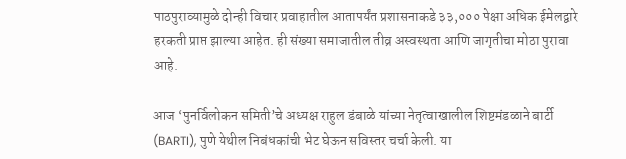पाठपुराव्यामुळे दोन्ही विचार प्रवाहातील आतापर्यंत प्रशासनाकडे ३३,००० पेक्षा अधिक ईमेलद्वारे हरकती प्राप्त झाल्या आहेत. ही संख्या समाजातील तीव्र अस्वस्थता आणि जागृतीचा मोठा पुरावा आहे.

आज ‘पुनर्विलोकन समिती’चे अध्यक्ष राहुल डंबाळे यांच्या नेतृत्वाखालील शिष्टमंडळाने बार्टी (BARTI), पुणे येथील निबंधकांची भेट घेऊन सविस्तर चर्चा केली. या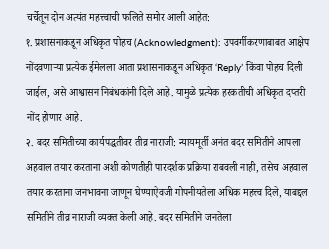चर्चेतून दोन अत्यंत महत्त्वाची फलिते समोर आली आहेत:
१. प्रशासनाकडून अधिकृत पोहच (Acknowledgment): उपवर्गीकरणाबाबत आक्षेप नोंदवणाऱ्या प्रत्येक ईमेलला आता प्रशासनाकडून अधिकृत ‘Reply’ किंवा पोहच दिली जाईल, असे आश्वासन निबंधकांनी दिले आहे. यामुळे प्रत्येक हरकतीची अधिकृत दप्तरी नोंद होणार आहे.
२. बदर समितीच्या कार्यपद्धतीवर तीव्र नाराजी: न्यायमूर्ती अनंत बदर समितीने आपला अहवाल तयार करताना अशी कोणतीही पारदर्शक प्रक्रिया राबवली नाही, तसेच अहवाल तयार करताना जनभावना जाणून घेण्याऐवजी गोपनीयतेला अधिक महत्त्व दिले, याबद्दल समितीने तीव्र नाराजी व्यक्त केली आहे. बदर समितीने जनतेला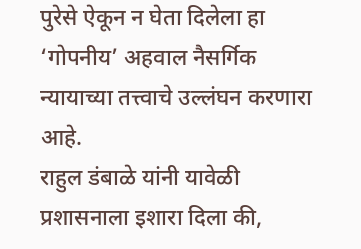पुरेसे ऐकून न घेता दिलेला हा ‘गोपनीय’ अहवाल नैसर्गिक न्यायाच्या तत्त्वाचे उल्लंघन करणारा आहे.
राहुल डंबाळे यांनी यावेळी प्रशासनाला इशारा दिला की,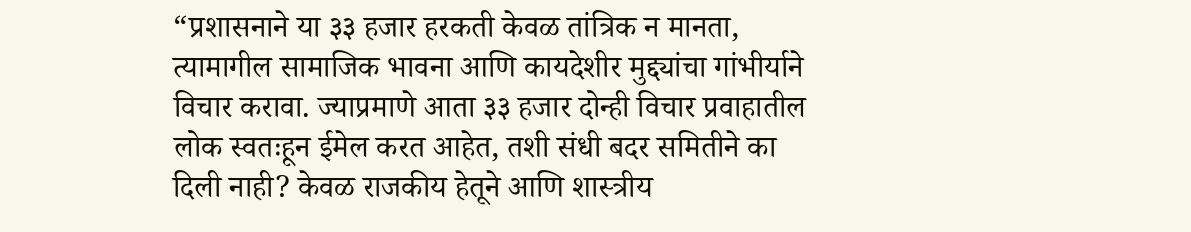“प्रशासनाने या ३३ हजार हरकती केवळ तांत्रिक न मानता, त्यामागील सामाजिक भावना आणि कायदेशीर मुद्द्यांचा गांभीर्याने विचार करावा. ज्याप्रमाणे आता ३३ हजार दोन्ही विचार प्रवाहातील लोक स्वतःहून ईमेल करत आहेत, तशी संधी बदर समितीने का दिली नाही? केवळ राजकीय हेतूने आणि शास्त्रीय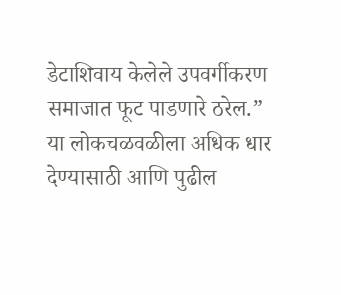डेटाशिवाय केलेले उपवर्गीकरण समाजात फूट पाडणारे ठरेल.”
या लोकचळवळीला अधिक धार देण्यासाठी आणि पुढील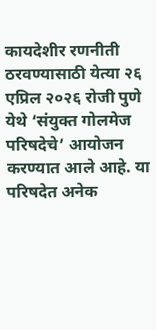कायदेशीर रणनीती ठरवण्यासाठी येत्या २६ एप्रिल २०२६ रोजी पुणे येथे ‘संयुक्त गोलमेज परिषदेचे’ आयोजन करण्यात आले आहे. या परिषदेत अनेक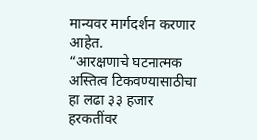मान्यवर मार्गदर्शन करणार आहेत.
“आरक्षणाचे घटनात्मक अस्तित्व टिकवण्यासाठीचा हा लढा ३३ हजार हरकतींवर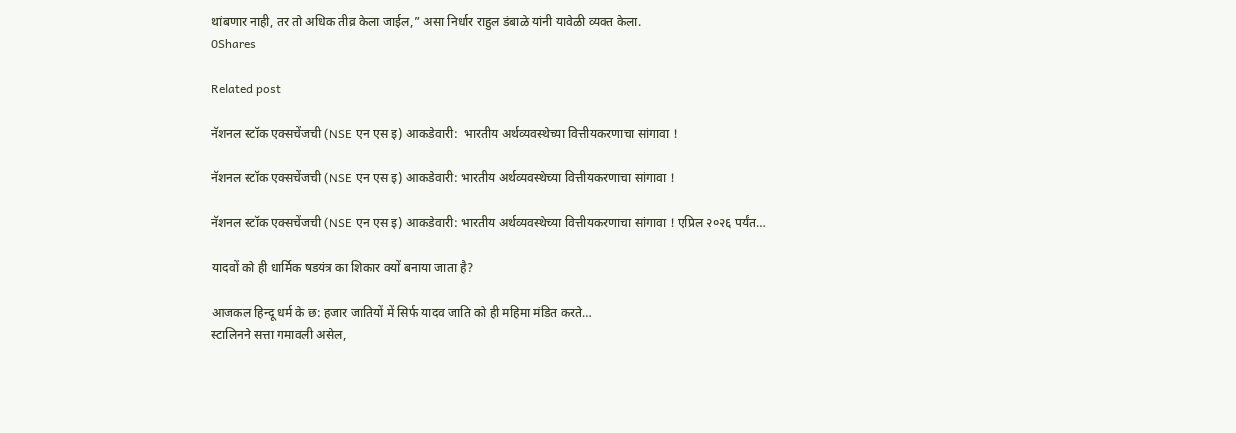थांबणार नाही, तर तो अधिक तीव्र केला जाईल,” असा निर्धार राहुल डंबाळे यांनी यावेळी व्यक्त केला.
0Shares

Related post

नॅशनल स्टॉक एक्सचेंजची (NSE एन एस इ) आकडेवारी:  भारतीय अर्थव्यवस्थेच्या वित्तीयकरणाचा सांगावा !

नॅशनल स्टॉक एक्सचेंजची (NSE एन एस इ) आकडेवारी: भारतीय अर्थव्यवस्थेच्या वित्तीयकरणाचा सांगावा !

नॅशनल स्टॉक एक्सचेंजची (NSE एन एस इ) आकडेवारी: भारतीय अर्थव्यवस्थेच्या वित्तीयकरणाचा सांगावा ! एप्रिल २०२६ पर्यंत…

यादवों को ही धार्मिक षडयंत्र का शिकार क्यों बनाया जाता है?

आजकल हिन्दू धर्म के छ: हजार जातियों में सिर्फ यादव जाति को ही महिमा मंडित करते…
स्टालिनने सत्ता गमावली असेल,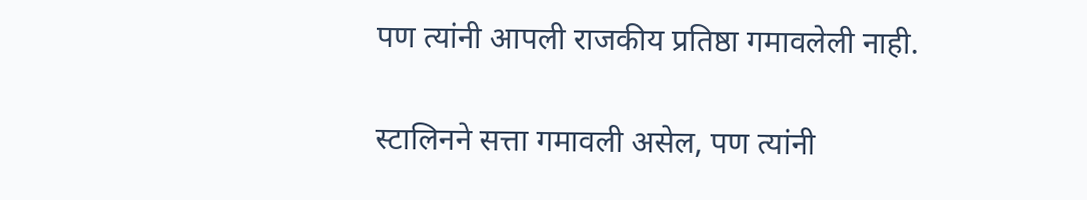पण त्यांनी आपली राजकीय प्रतिष्ठा गमावलेली नाही.

स्टालिनने सत्ता गमावली असेल, पण त्यांनी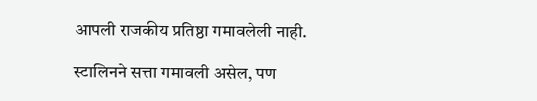आपली राजकीय प्रतिष्ठा गमावलेली नाही.

स्टालिनने सत्ता गमावली असेल, पण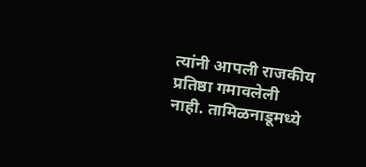त्यांनी आपली राजकीय प्रतिष्ठा गमावलेली नाही. तामिळनाडूमध्ये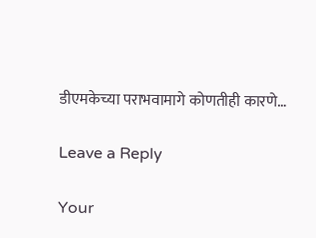डीएमकेच्या पराभवामागे कोणतीही कारणे…

Leave a Reply

Your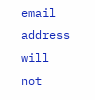email address will not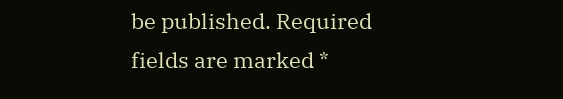be published. Required fields are marked *